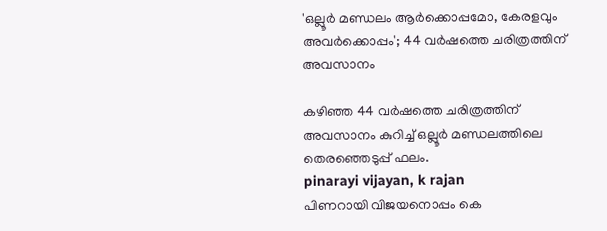'ഒല്ലൂര്‍ മണ്ഡലം ആര്‍ക്കൊപ്പമോ, കേരളവും അവര്‍ക്കൊപ്പം'; 44 വര്‍ഷത്തെ ചരിത്രത്തിന് അവസാനം

കഴിഞ്ഞ 44 വര്‍ഷത്തെ ചരിത്രത്തിന് അവസാനം കുറിച്ച് ഒല്ലൂര്‍ മണ്ഡലത്തിലെ തെരഞ്ഞെടുപ്പ് ഫലം.
pinarayi vijayan, k rajan
പിണറായി വിജയനൊപ്പം കെ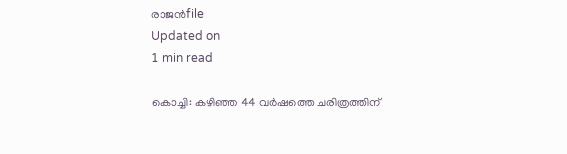രാജൻfile
Updated on
1 min read

കൊച്ചി: കഴിഞ്ഞ 44 വര്‍ഷത്തെ ചരിത്രത്തിന്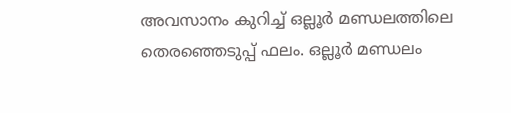അവസാനം കുറിച്ച് ഒല്ലൂര്‍ മണ്ഡലത്തിലെ തെരഞ്ഞെടുപ്പ് ഫലം. ഒല്ലൂര്‍ മണ്ഡലം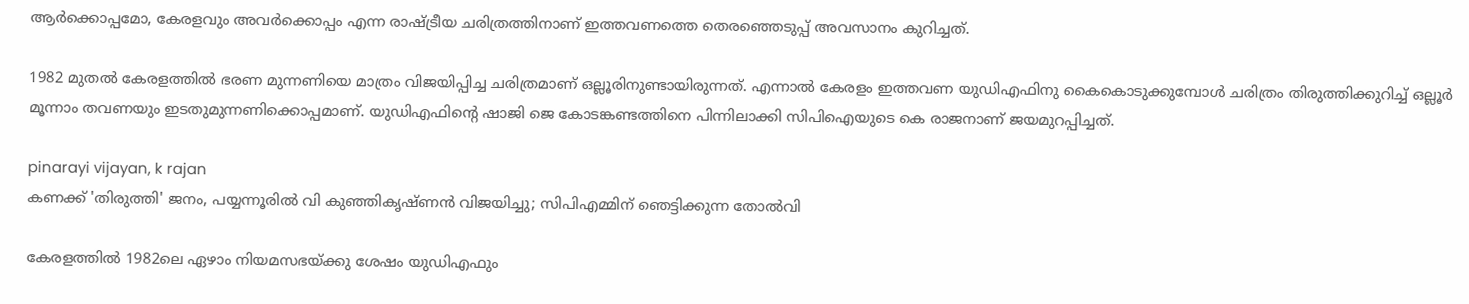ആര്‍ക്കൊപ്പമോ, കേരളവും അവര്‍ക്കൊപ്പം എന്ന രാഷ്ട്രീയ ചരിത്രത്തിനാണ് ഇത്തവണത്തെ തെരഞ്ഞെടുപ്പ് അവസാനം കുറിച്ചത്.

1982 മുതല്‍ കേരളത്തില്‍ ഭരണ മുന്നണിയെ മാത്രം വിജയിപ്പിച്ച ചരിത്രമാണ് ഒല്ലൂരിനുണ്ടായിരുന്നത്. എന്നാല്‍ കേരളം ഇത്തവണ യുഡിഎഫിനു കൈകൊടുക്കുമ്പോള്‍ ചരിത്രം തിരുത്തിക്കുറിച്ച് ഒല്ലൂര്‍ മൂന്നാം തവണയും ഇടതുമുന്നണിക്കൊപ്പമാണ്. യുഡിഎഫിന്റെ ഷാജി ജെ കോടങ്കണ്ടത്തിനെ പിന്നിലാക്കി സിപിഐയുടെ കെ രാജനാണ് ജയമുറപ്പിച്ചത്.

pinarayi vijayan, k rajan
കണക്ക് 'തിരുത്തി' ജനം, പയ്യന്നൂരില്‍ വി കുഞ്ഞികൃഷ്ണന്‍ വിജയിച്ചു; സിപിഎമ്മിന് ഞെട്ടിക്കുന്ന തോല്‍വി

കേരളത്തില്‍ 1982ലെ ഏഴാം നിയമസഭയ്ക്കു ശേഷം യുഡിഎഫും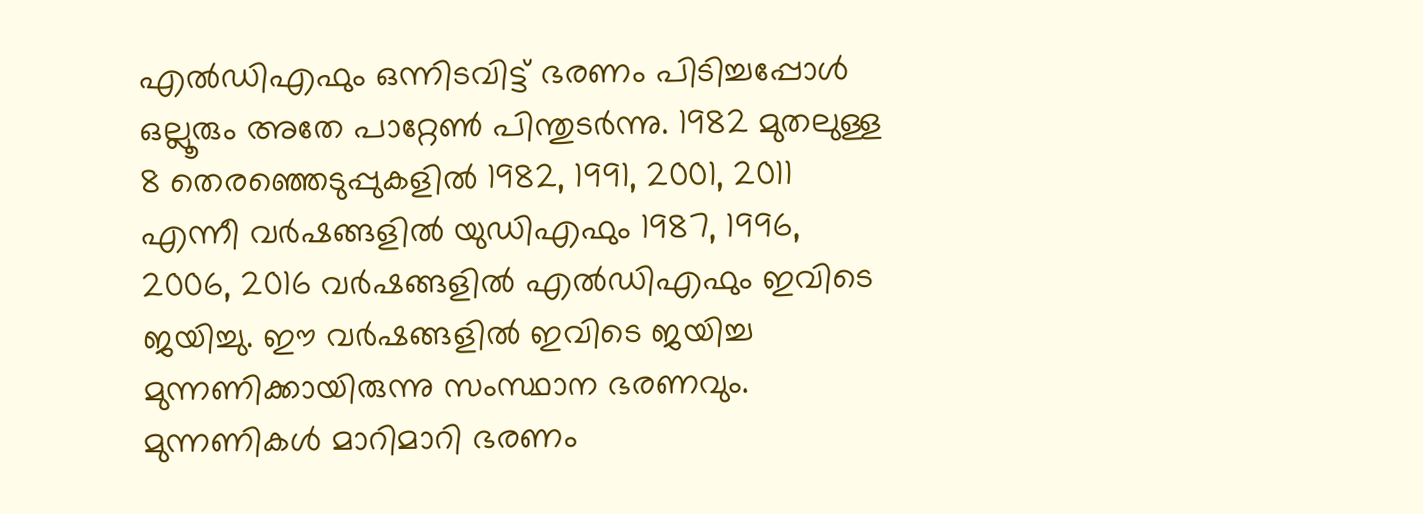എല്‍ഡിഎഫും ഒന്നിടവിട്ട് ഭരണം പിടിച്ചപ്പോള്‍ ഒല്ലൂരും അതേ പാറ്റേണ്‍ പിന്തുടര്‍ന്നു. 1982 മുതലുള്ള 8 തെരഞ്ഞെടുപ്പുകളില്‍ 1982, 1991, 2001, 2011 എന്നീ വര്‍ഷങ്ങളില്‍ യുഡിഎഫും 1987, 1996, 2006, 2016 വര്‍ഷങ്ങളില്‍ എല്‍ഡിഎഫും ഇവിടെ ജയിച്ചു. ഈ വര്‍ഷങ്ങളില്‍ ഇവിടെ ജയിച്ച മുന്നണിക്കായിരുന്നു സംസ്ഥാന ഭരണവും. മുന്നണികള്‍ മാറിമാറി ഭരണം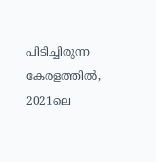പിടിച്ചിരുന്ന കേരളത്തില്‍, 2021ലെ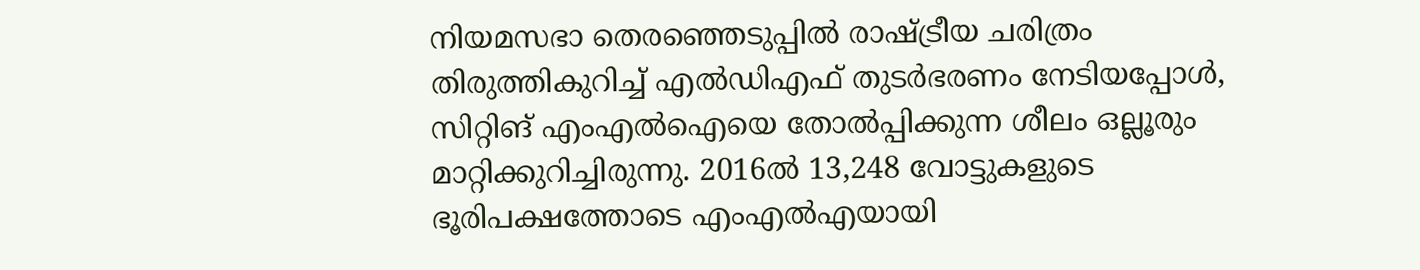നിയമസഭാ തെരഞ്ഞെടുപ്പില്‍ രാഷ്ട്രീയ ചരിത്രം തിരുത്തികുറിച്ച് എല്‍ഡിഎഫ് തുടര്‍ഭരണം നേടിയപ്പോള്‍, സിറ്റിങ് എംഎല്‍ഐയെ തോല്‍പ്പിക്കുന്ന ശീലം ഒല്ലൂരും മാറ്റിക്കുറിച്ചിരുന്നു. 2016ല്‍ 13,248 വോട്ടുകളുടെ ഭൂരിപക്ഷത്തോടെ എംഎല്‍എയായി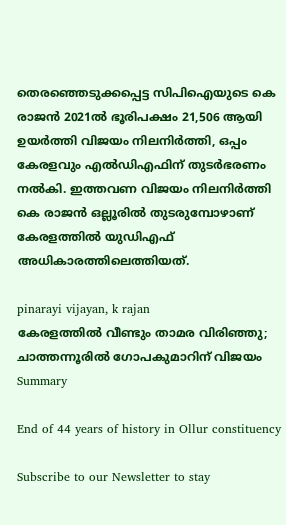തെരഞ്ഞെടുക്കപ്പെട്ട സിപിഐയുടെ കെ രാജന്‍ 2021ല്‍ ഭൂരിപക്ഷം 21,506 ആയി ഉയര്‍ത്തി വിജയം നിലനിര്‍ത്തി, ഒപ്പം കേരളവും എല്‍ഡിഎഫിന് തുടര്‍ഭരണം നല്‍കി. ഇത്തവണ വിജയം നിലനിര്‍ത്തി കെ രാജന്‍ ഒല്ലൂരില്‍ തുടരുമ്പോഴാണ് കേരളത്തില്‍ യുഡിഎഫ് അധികാരത്തിലെത്തിയത്.

pinarayi vijayan, k rajan
കേരളത്തില്‍ വീണ്ടും താമര വിരിഞ്ഞു; ചാത്തന്നൂരില്‍ ഗോപകുമാറിന് വിജയം
Summary

End of 44 years of history in Ollur constituency

Subscribe to our Newsletter to stay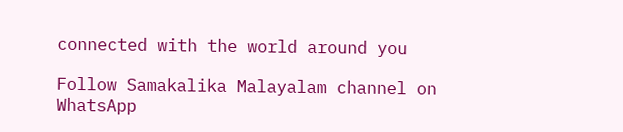connected with the world around you

Follow Samakalika Malayalam channel on WhatsApp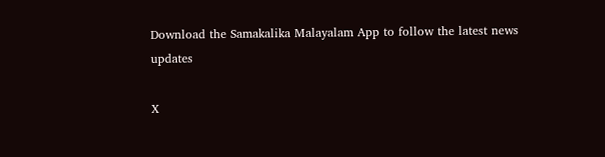Download the Samakalika Malayalam App to follow the latest news updates

X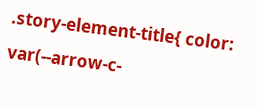.story-element-title{ color: var(--arrow-c-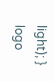light); }
logo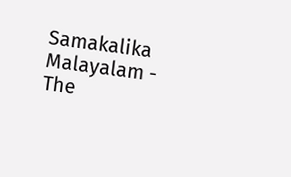Samakalika Malayalam - The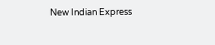New Indian Express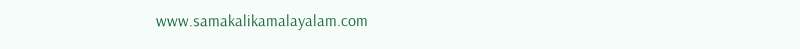www.samakalikamalayalam.com